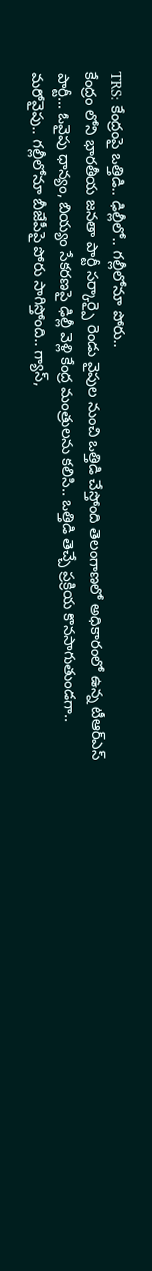TRS: కేంద్రంపై ఒత్తిడి.. ఢిల్లీలో.. గల్లీలోనూ పోరు..
కేంద్రం లోని భారతీయ జనతా పార్టీ సర్కార్పై రెండు వైపుల నుంచి ఒత్తిడి చేస్తోంది తెలంగాణలో అధికారంలో ఉన్న టీఆర్ఎస్ పార్టీ… ఓవైపు ధాన్యం, బియ్యం సేకరణపై ఢిల్లీ వెళ్లి కేంద్ర మంత్రులను కలిసి.. ఒత్తిడి తెచ్చే ప్రక్రియ కొనసాగుతుండగా.. మరోవైపు.. గల్లీలోనూ బీజేపీపై పోరు సాగిస్తోంది.. గ్యాస్,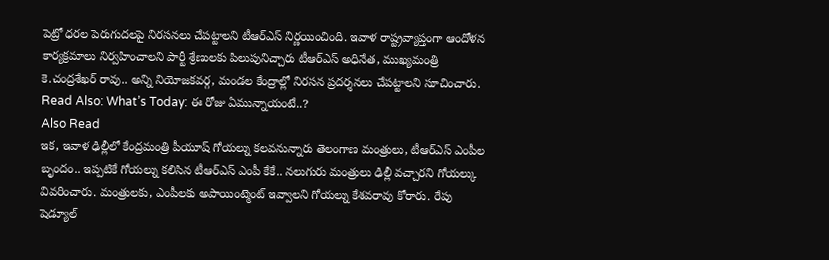పెట్రో ధరల పెరుగుదలపై నిరసనలు చేపట్టాలని టీఆర్ఎస్ నిర్ణయించింది. ఇవాళ రాష్ట్రవ్యాప్తంగా ఆందోళన కార్యక్రమాలు నిర్వహించాలని పార్టీ శ్రేణులకు పిలుపునిచ్చారు టీఆర్ఎస్ అధినేత, ముఖ్యమంత్రి కె.చంద్రశేఖర్ రావు.. అన్ని నియోజకవర్గ, మండల కేంద్రాల్లో నిరసన ప్రదర్శనలు చేపట్టాలని సూచించారు.
Read Also: What’s Today: ఈ రోజు ఏమున్నాయంటే..?
Also Read
ఇక, ఇవాళ ఢిల్లీలో కేంద్రమంత్రి పీయూష్ గోయల్ను కలవనున్నారు తెలంగాణ మంత్రులు, టీఆర్ఎస్ ఎంపీల బృందం.. ఇప్పటికే గోయల్ను కలిసిన టీఆర్ఎస్ ఎంపీ కేకే.. నలుగురు మంత్రులు ఢిల్లీ వచ్చారని గోయల్కు వివరించారు. మంత్రులకు, ఎంపీలకు అపాయింట్మెంట్ ఇవ్వాలని గోయల్ను కేశవరావు కోరారు. రేపు షెడ్యూల్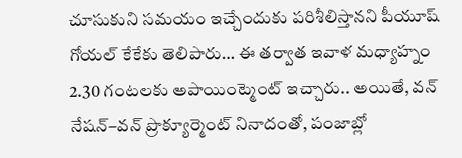చూసుకుని సమయం ఇచ్చేందుకు పరిశీలిస్తానని పీయూష్ గోయల్ కేకేకు తెలిపారు… ఈ తర్వాత ఇవాళ మధ్యాహ్నం 2.30 గంటలకు అపాయింట్మెంట్ ఇచ్చారు.. అయితే, వన్ నేషన్–వన్ ప్రొక్యూర్మెంట్ నినాదంతో, పంజాబ్లో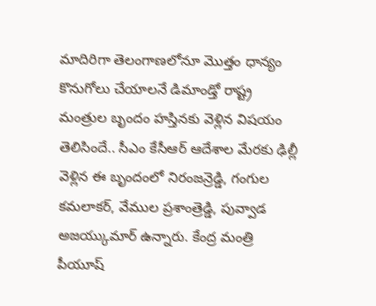మాదిరిగా తెలంగాణలోనూ మొత్తం ధాన్యం కొనుగోలు చేయాలనే డిమాండ్తో రాష్ట్ర మంత్రుల బృందం హస్తినకు వెళ్లిన విషయం తెలిసిందే.. సీఎం కేసీఆర్ ఆదేశాల మేరకు ఢిల్లీ వెళ్లిన ఈ బృందంలో నిరంజన్రెడ్డి, గంగుల కమలాకర్, వేముల ప్రశాంత్రెడ్డి, పువ్వాడ అజయ్కుమార్ ఉన్నారు. కేంద్ర మంత్రి పీయూష్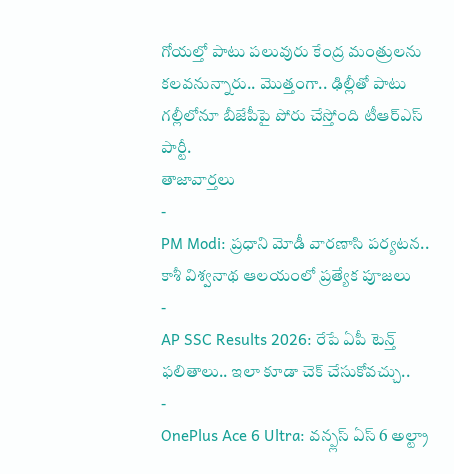గోయల్తో పాటు పలువురు కేంద్ర మంత్రులను కలవనున్నారు.. మొత్తంగా.. ఢిల్లీతో పాటు గల్లీలోనూ బీజేపీపై పోరు చేస్తోంది టీఆర్ఎస్ పార్టీ.
తాజావార్తలు
-
PM Modi: ప్రధాని మోడీ వారణాసి పర్యటన.. కాశీ విశ్వనాథ ఆలయంలో ప్రత్యేక పూజలు
-
AP SSC Results 2026: రేపే ఏపీ టెన్త్ ఫలితాలు.. ఇలా కూడా చెక్ చేసుకోవచ్చు..
-
OnePlus Ace 6 Ultra: వన్ప్లస్ ఏస్ 6 అల్ట్రా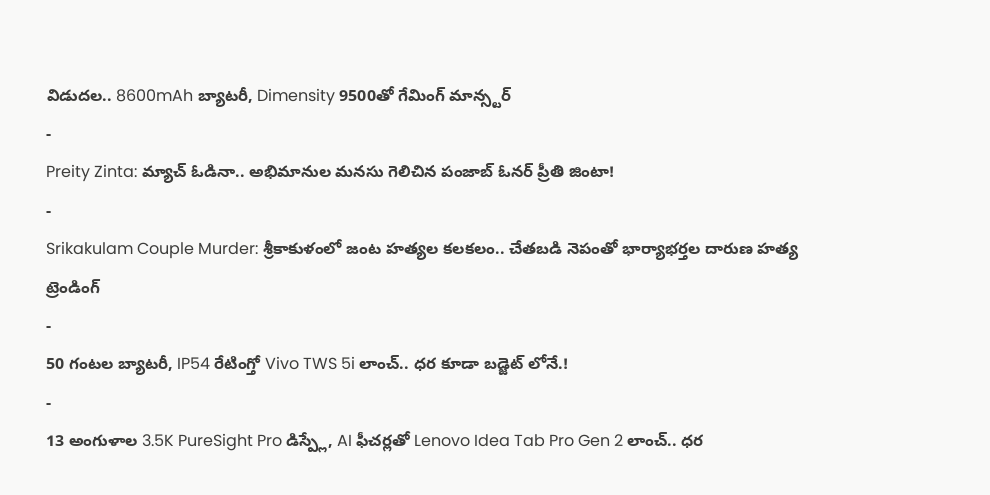విడుదల.. 8600mAh బ్యాటరీ, Dimensity 9500తో గేమింగ్ మాన్స్టర్
-
Preity Zinta: మ్యాచ్ ఓడినా.. అభిమానుల మనసు గెలిచిన పంజాబ్ ఓనర్ ప్రీతి జింటా!
-
Srikakulam Couple Murder: శ్రీకాకుళంలో జంట హత్యల కలకలం.. చేతబడి నెపంతో భార్యాభర్తల దారుణ హత్య
ట్రెండింగ్
-
50 గంటల బ్యాటరీ, IP54 రేటింగ్తో Vivo TWS 5i లాంచ్.. ధర కూడా బడ్జెట్ లోనే.!
-
13 అంగుళాల 3.5K PureSight Pro డిస్ప్లే, AI ఫీచర్లతో Lenovo Idea Tab Pro Gen 2 లాంచ్.. ధర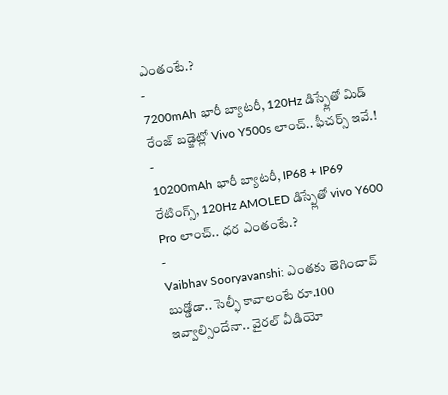ఎంతంటే.?
-
7200mAh భారీ బ్యాటరీ, 120Hz డిస్ప్లేతో మిడ్ రేంజ్ బడ్జెట్లో Vivo Y500s లాంచ్.. ఫీచర్స్ ఇవే.!
-
10200mAh భారీ బ్యాటరీ, IP68 + IP69 రేటింగ్స్, 120Hz AMOLED డిస్ప్లేతో vivo Y600 Pro లాంచ్.. ధర ఎంతంటే.?
-
Vaibhav Sooryavanshi: ఎంతకు తెగించావ్ బుడ్డోడా.. సెల్ఫీ కావాలంటే రూ.100 ఇవ్వాల్సిందేనా.. వైరల్ వీడియో